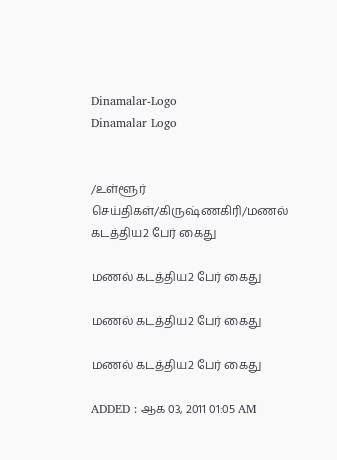Dinamalar-Logo
Dinamalar Logo


/உள்ளூர் செய்திகள்/கிருஷ்ணகிரி/மணல் கடத்திய2 பேர் கைது

மணல் கடத்திய2 பேர் கைது

மணல் கடத்திய2 பேர் கைது

மணல் கடத்திய2 பேர் கைது

ADDED : ஆக 03, 2011 01:05 AM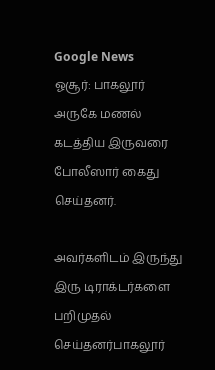Google News
ஓசூர்: பாகலூர் அருகே மணல் கடத்திய இருவரை போலீஸார் கைது செய்தனர்.

அவர்களிடம் இருந்து இரு டிராக்டர்களை பறிமுதல் செய்தனர்பாகலூர்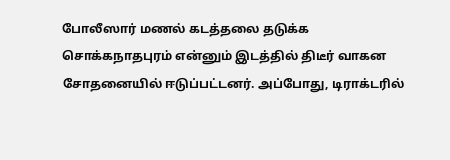போலீஸார் மணல் கடத்தலை தடுக்க சொக்கநாதபுரம் என்னும் இடத்தில் திடீர் வாகன சோதனையில் ஈடுப்பட்டனர். அப்போது, டிராக்டரில்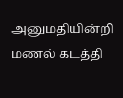அனுமதியின்றி மணல் கடத்தி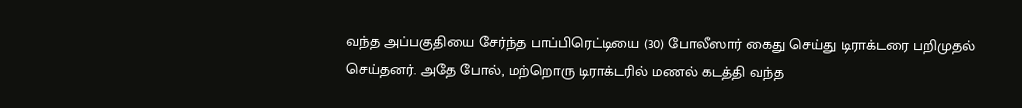வந்த அப்பகுதியை சேர்ந்த பாப்பிரெட்டியை (30) போலீஸார் கைது செய்து டிராக்டரை பறிமுதல் செய்தனர். அதே போல், மற்றொரு டிராக்டரில் மணல் கடத்தி வந்த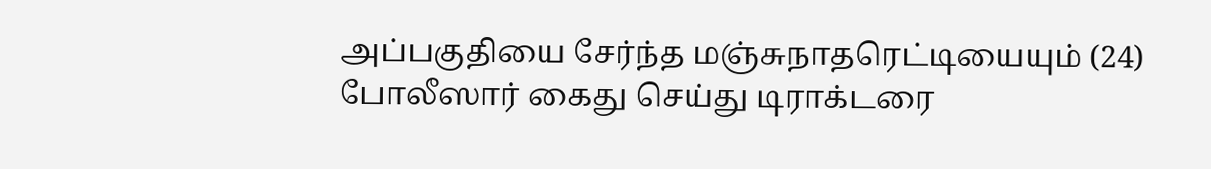அப்பகுதியை சேர்ந்த மஞ்சுநாதரெட்டியையும் (24) போலீஸார் கைது செய்து டிராக்டரை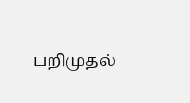பறிமுதல்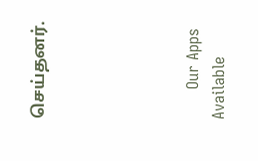செய்தனர்.





      Our Apps Available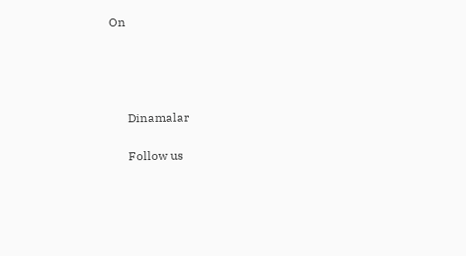On




      Dinamalar

      Follow us